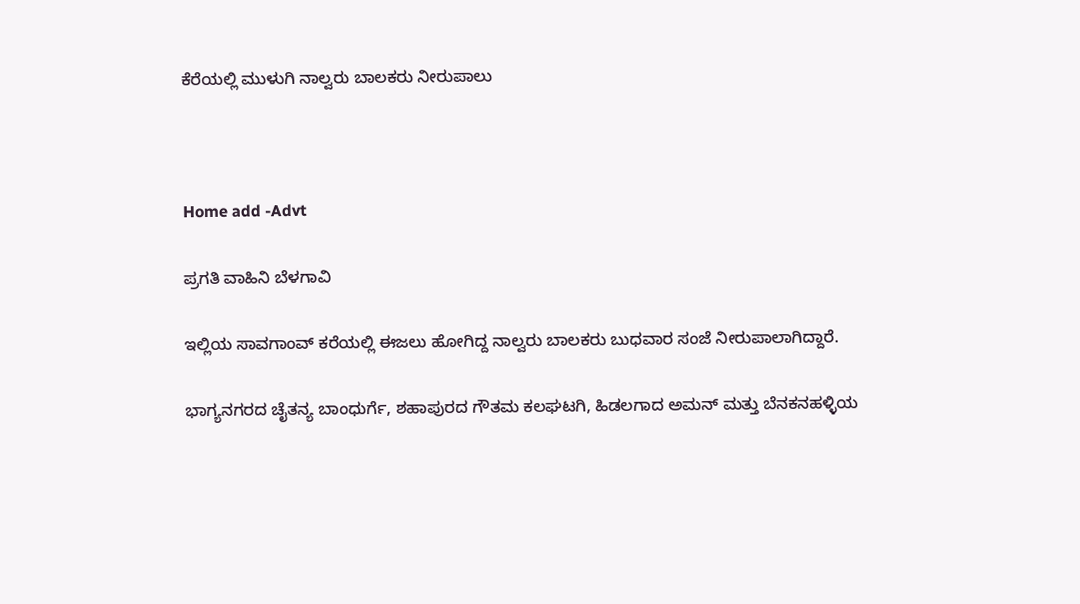ಕೆರೆಯಲ್ಲಿ ಮುಳುಗಿ ನಾಲ್ವರು ಬಾಲಕರು ನೀರುಪಾಲು



Home add -Advt

ಪ್ರಗತಿ ವಾಹಿನಿ ಬೆಳಗಾವಿ

ಇಲ್ಲಿಯ ಸಾವಗಾಂವ್ ಕರೆಯಲ್ಲಿ ಈಜಲು ಹೋಗಿದ್ದ ನಾಲ್ವರು ಬಾಲಕರು ಬುಧವಾರ ಸಂಜೆ ನೀರುಪಾಲಾಗಿದ್ದಾರೆ.

ಭಾಗ್ಯನಗರದ ಚೈತನ್ಯ ಬಾಂಧುರ್ಗೆ, ಶಹಾಪುರದ ಗೌತಮ ಕಲಘಟಗಿ, ಹಿಡಲಗಾದ ಅಮನ್ ಮತ್ತು ಬೆನಕನಹಳ್ಳಿಯ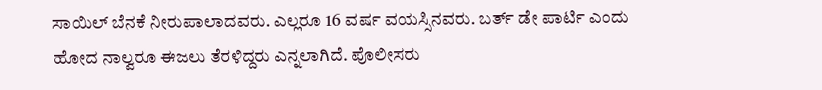ಸಾಯಿಲ್ ಬೆನಕೆ ನೀರುಪಾಲಾದವರು. ಎಲ್ಲರೂ 16 ವರ್ಷ ವಯಸ್ಸಿನವರು. ಬರ್ತ್ ಡೇ ಪಾರ್ಟಿ ಎಂದು ಹೋದ ನಾಲ್ವರೂ ಈಜಲು ತೆರಳಿದ್ದರು ಎನ್ನಲಾಗಿದೆ. ಪೊಲೀಸರು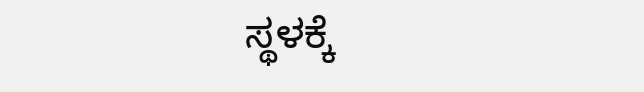ಸ್ಥಳಕ್ಕೆ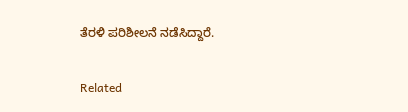ತೆರಳಿ ಪರಿಶೀಲನೆ ನಡೆಸಿದ್ದಾರೆ.

Related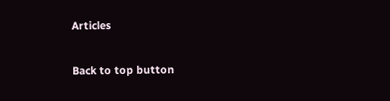Articles

Back to top button